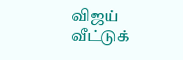விஜய் வீட்டுக்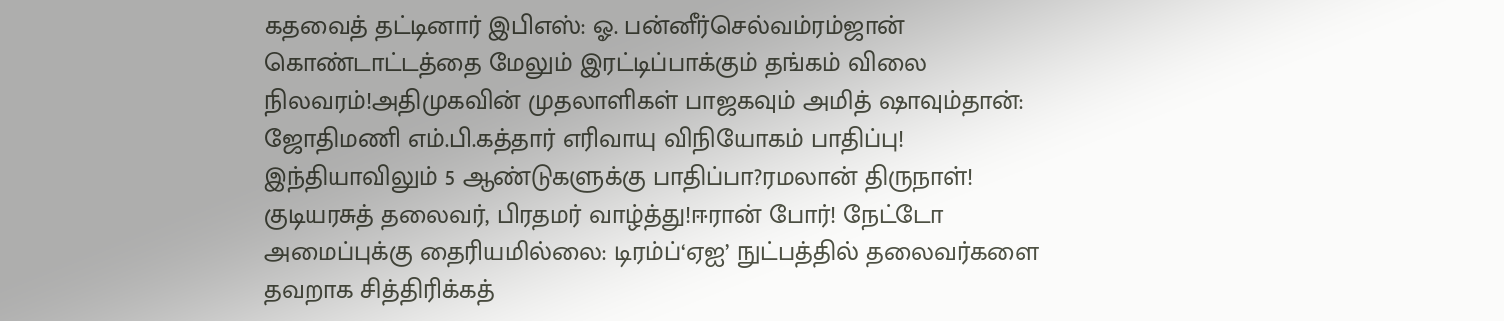கதவைத் தட்டினார் இபிஎஸ்: ஓ. பன்னீர்செல்வம்ரம்ஜான் கொண்டாட்டத்தை மேலும் இரட்டிப்பாக்கும் தங்கம் விலை நிலவரம்!அதிமுகவின் முதலாளிகள் பாஜகவும் அமித் ஷாவும்தான்: ஜோதிமணி எம்.பி.கத்தார் எரிவாயு விநியோகம் பாதிப்பு! இந்தியாவிலும் 5 ஆண்டுகளுக்கு பாதிப்பா?ரமலான் திருநாள்! குடியரசுத் தலைவர், பிரதமர் வாழ்த்து!ஈரான் போர்! நேட்டோ அமைப்புக்கு தைரியமில்லை: டிரம்ப்‘ஏஐ’ நுட்பத்தில் தலைவர்களை தவறாக சித்திரிக்கத்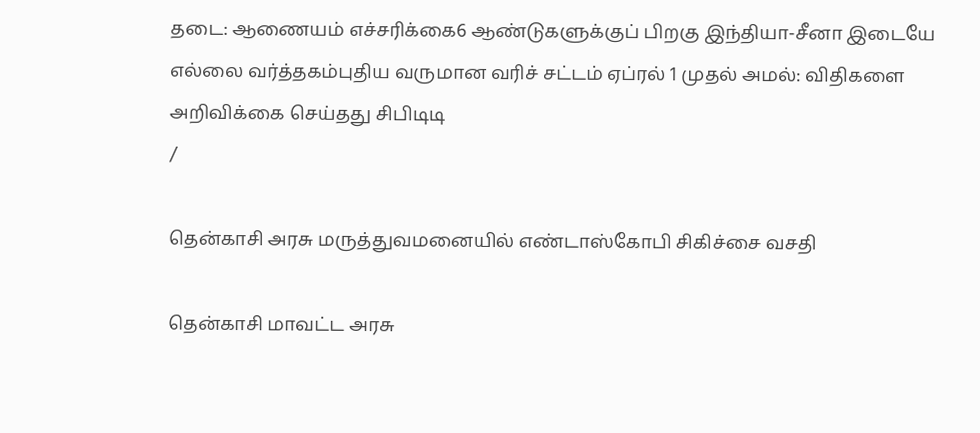தடை: ஆணையம் எச்சரிக்கை6 ஆண்டுகளுக்குப் பிறகு இந்தியா-சீனா இடையே எல்லை வர்த்தகம்புதிய வருமான வரிச் சட்டம் ஏப்ரல் 1 முதல் அமல்: விதிகளை அறிவிக்கை செய்தது சிபிடிடி
/

தென்காசி அரசு மருத்துவமனையில் எண்டாஸ்கோபி சிகிச்சை வசதி

தென்காசி மாவட்ட அரசு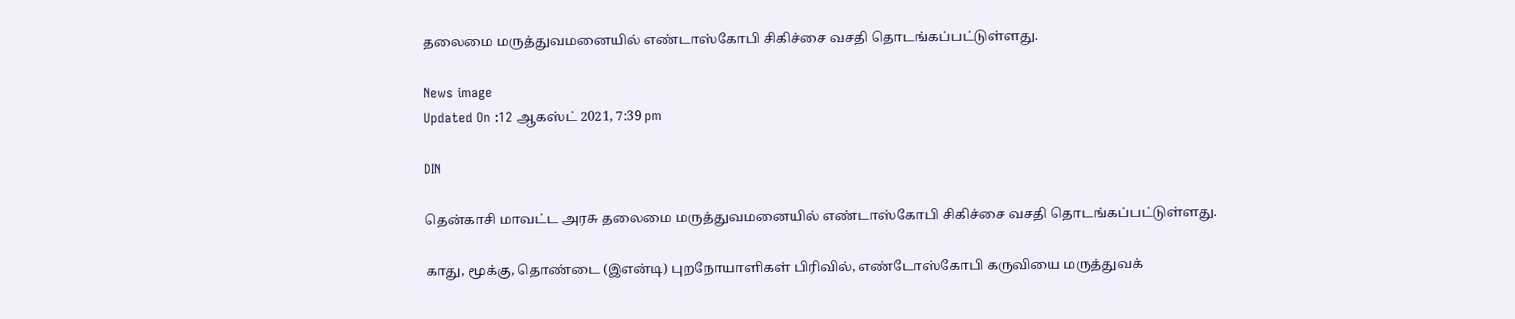தலைமை மருத்துவமனையில் எண்டாஸ்கோபி சிகிச்சை வசதி தொடங்கப்பட்டுள்ளது.

News image
Updated On :12 ஆகஸ்ட் 2021, 7:39 pm

DIN

தென்காசி மாவட்ட அரசு தலைமை மருத்துவமனையில் எண்டாஸ்கோபி சிகிச்சை வசதி தொடங்கப்பட்டுள்ளது.

காது, மூக்கு, தொண்டை (இஎன்டி) புறநோயாளிகள் பிரிவில், எண்டோஸ்கோபி கருவியை மருத்துவக்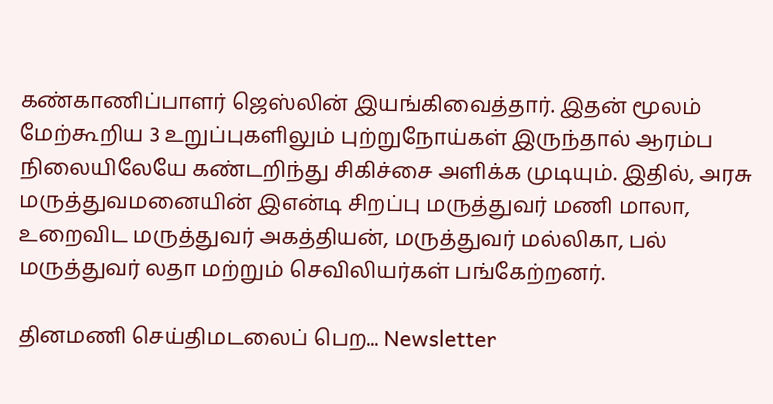கண்காணிப்பாளர் ஜெஸ்லின் இயங்கிவைத்தார். இதன் மூலம் மேற்கூறிய 3 உறுப்புகளிலும் புற்றுநோய்கள் இருந்தால் ஆரம்ப நிலையிலேயே கண்டறிந்து சிகிச்சை அளிக்க முடியும். இதில், அரசு மருத்துவமனையின் இஎன்டி சிறப்பு மருத்துவர் மணி மாலா, உறைவிட மருத்துவர் அகத்தியன், மருத்துவர் மல்லிகா, பல் மருத்துவர் லதா மற்றும் செவிலியர்கள் பங்கேற்றனர்.

தினமணி செய்திமடலைப் பெற... Newsletter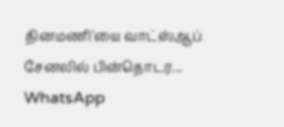தினமணி'யை வாட்ஸ்ஆப் சேனலில் பின்தொடர... WhatsApp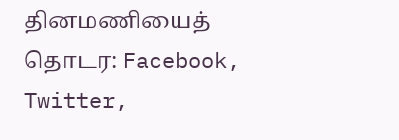தினமணியைத் தொடர: Facebook, Twitter,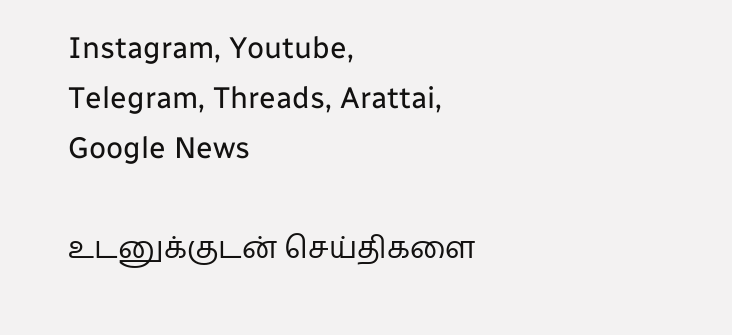Instagram, Youtube, Telegram, Threads, Arattai, Google News

உடனுக்குடன் செய்திகளை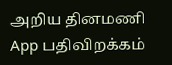அறிய தினமணி App பதிவிறக்கம்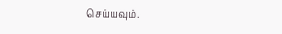செய்யவும்.